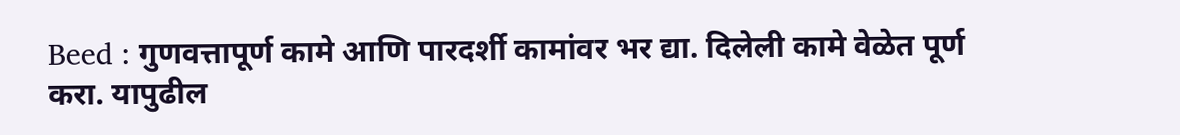Beed : गुणवत्तापूर्ण कामे आणि पारदर्शी कामांवर भर द्या. दिलेली कामे वेळेत पूर्ण करा. यापुढील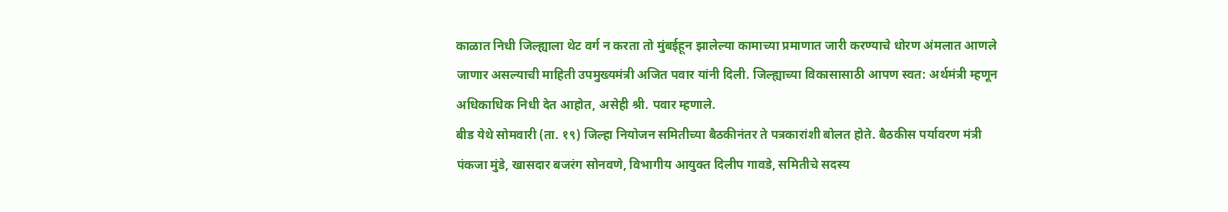काळात निधी जिल्ह्याला थेट वर्ग न करता तो मुंबईहून झालेल्या कामाच्या प्रमाणात जारी करण्याचे धोरण अंमलात आणले जाणार असल्याची माहिती उपमुख्यमंत्री अजित पवार यांनी दिली. जिल्ह्याच्या विकासासाठी आपण स्वत: अर्थमंत्री म्हणून अधिकाधिक निधी देत आहोत, असेही श्री. पवार म्हणाले.
बीड येथे सोमवारी (ता. १९) जिल्हा नियोजन समितीच्या बैठकीनंतर ते पत्रकारांशी बोलत होते. बैठकीस पर्यावरण मंत्री पंकजा मुंडे, खासदार बजरंग सोनवणे, विभागीय आयुक्त दिलीप गावडे, समितीचे सदस्य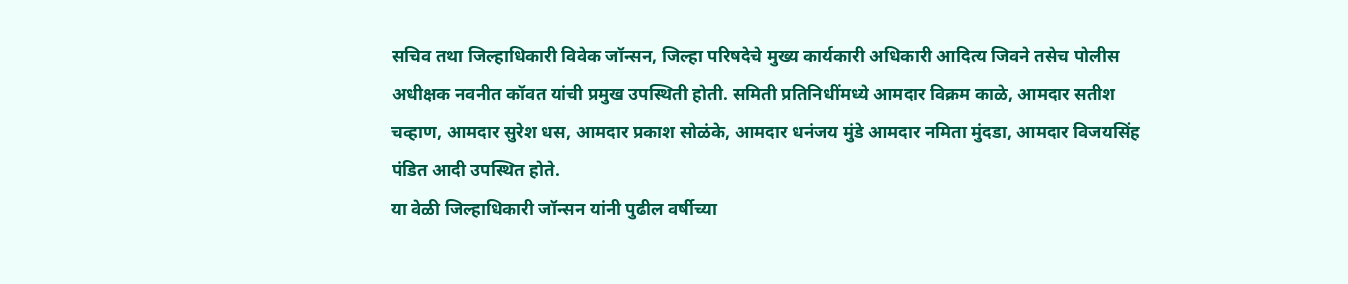सचिव तथा जिल्हाधिकारी विवेक जॉन्सन, जिल्हा परिषदेचे मुख्य कार्यकारी अधिकारी आदित्य जिवने तसेच पोलीस अधीक्षक नवनीत कॉवत यांची प्रमुख उपस्थिती होती. समिती प्रतिनिधींमध्ये आमदार विक्रम काळे, आमदार सतीश चव्हाण, आमदार सुरेश धस, आमदार प्रकाश सोळंके, आमदार धनंजय मुंडे आमदार नमिता मुंदडा, आमदार विजयसिंह पंडित आदी उपस्थित होते.
या वेळी जिल्हाधिकारी जॉन्सन यांनी पुढील वर्षीच्या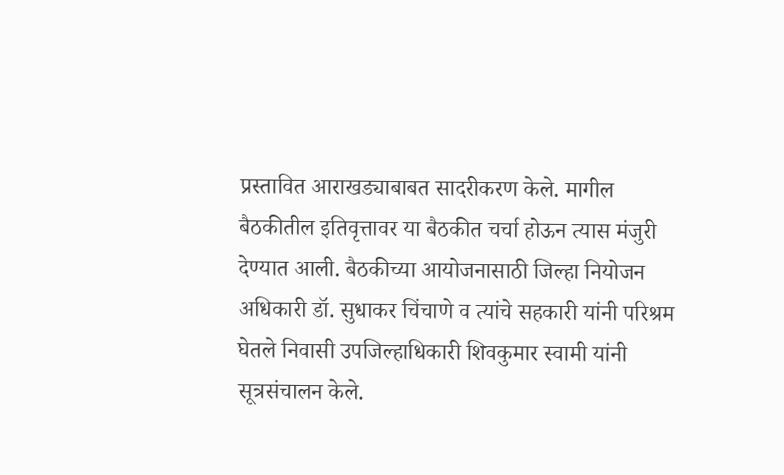प्रस्तावित आराखड्याबाबत सादरीकरण केले. मागील बैठकीतील इतिवृत्तावर या बैठकीत चर्चा होऊन त्यास मंजुरी देण्यात आली. बैठकीच्या आयोजनासाठी जिल्हा नियोजन अधिकारी डॉ. सुधाकर चिंचाणे व त्यांचे सहकारी यांनी परिश्रम घेतले निवासी उपजिल्हाधिकारी शिवकुमार स्वामी यांनी सूत्रसंचालन केले.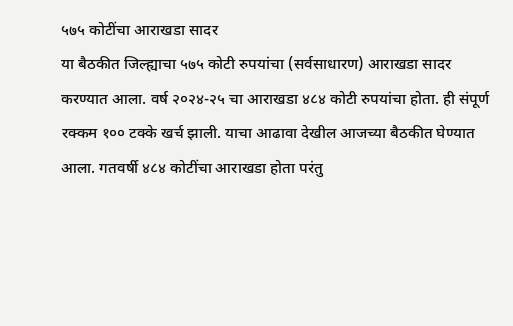५७५ कोटींचा आराखडा सादर
या बैठकीत जिल्ह्याचा ५७५ कोटी रुपयांचा (सर्वसाधारण) आराखडा सादर करण्यात आला. वर्ष २०२४-२५ चा आराखडा ४८४ कोटी रुपयांचा होता. ही संपूर्ण रक्कम १०० टक्के खर्च झाली. याचा आढावा देखील आजच्या बैठकीत घेण्यात आला. गतवर्षी ४८४ कोटींचा आराखडा होता परंतु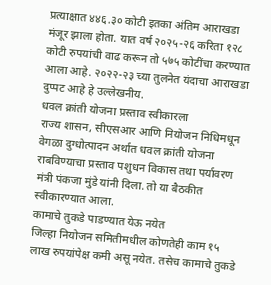प्रत्याक्षात ४४६.३० कोटी इतका अंतिम आराखडा मंजूर झाला होता. यात वर्ष २०२५-२६ करिता १२८ कोटी रुपयांची वाढ करून तो ५७५ कोटींचा करण्यात आला आहे. २०२२-२३ च्या तुलनेत यंदाचा आराखडा दुप्पट आहे हे उल्लेखनीय.
धवल क्रांती योजना प्रस्ताव स्वीकारला
राज्य शासन, सीएसआर आणि नियोजन निधिमधून वेगळा दुग्धोत्पादन अर्थात धवल क्रांती योजना राबविण्याचा प्रस्ताव पशुधन विकास तथा पर्यावरण मंत्री पंकजा मुंडे यांनी दिला. तो या बैठकीत स्वीकारण्यात आला.
कामाचे तुकडे पाडण्यात येऊ नयेत
जिल्हा नियोजन समितीमधील कोणतेही काम १५ लाख रुपयांपेक्ष कमी असू नयेत. तसेच कामाचे तुकडे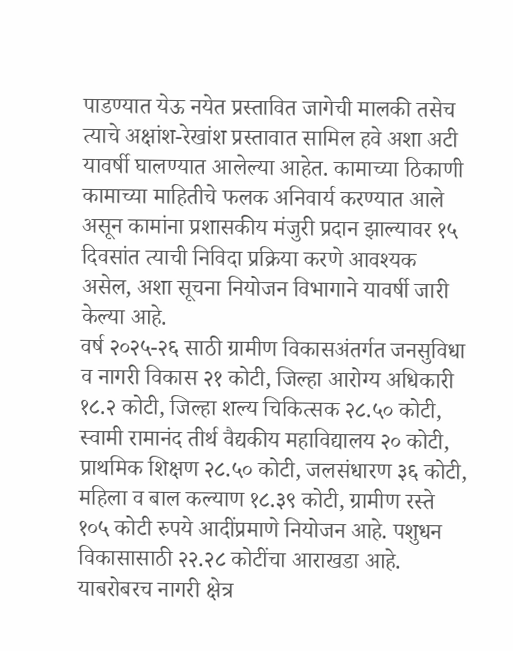पाडण्यात येऊ नयेत प्रस्तावित जागेची मालकी तसेच त्याचे अक्षांश-रेखांश प्रस्तावात सामिल हवे अशा अटी यावर्षी घालण्यात आलेल्या आहेत. कामाच्या ठिकाणी कामाच्या माहितीचे फलक अनिवार्य करण्यात आले असून कामांना प्रशासकीय मंजुरी प्रदान झाल्यावर १५ दिवसांत त्याची निविदा प्रक्रिया करणे आवश्यक असेल, अशा सूचना नियोजन विभागाने यावर्षी जारी केल्या आहे.
वर्ष २०२५-२६ साठी ग्रामीण विकासअंतर्गत जनसुविधा व नागरी विकास २१ कोटी, जिल्हा आरोग्य अधिकारी १८.२ कोटी, जिल्हा शल्य चिकित्सक २८.५० कोटी, स्वामी रामानंद तीर्थ वैद्यकीय महाविद्यालय २० कोटी, प्राथमिक शिक्षण २८.५० कोटी, जलसंधारण ३६ कोटी, महिला व बाल कल्याण १८.३९ कोटी, ग्रामीण रस्ते १०५ कोटी रुपये आदींप्रमाणे नियोजन आहे. पशुधन विकासासाठी २२.२८ कोटींचा आराखडा आहे. याबरोबरच नागरी क्षेत्र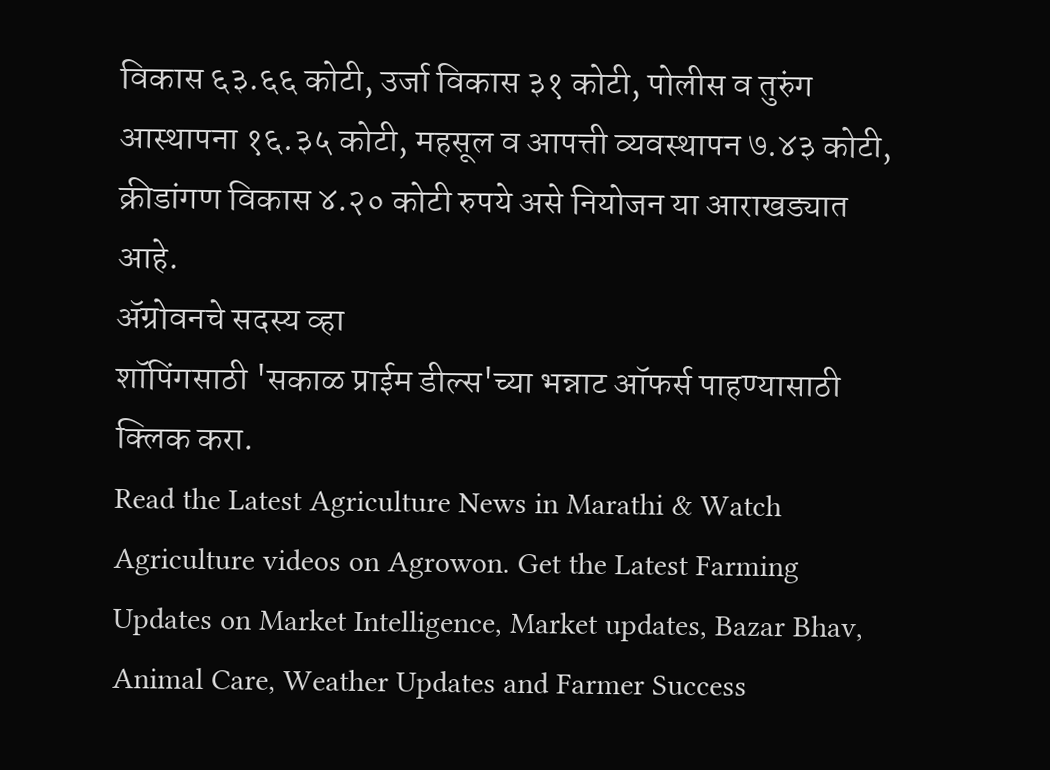विकास ६३.६६ कोटी, उर्जा विकास ३१ कोटी, पोलीस व तुरुंग आस्थापना १६.३५ कोटी, महसूल व आपत्ती व्यवस्थापन ७.४३ कोटी, क्रीडांगण विकास ४.२० कोटी रुपये असे नियोजन या आराखड्यात आहे.
ॲग्रोवनचे सदस्य व्हा
शॉपिंगसाठी 'सकाळ प्राईम डील्स'च्या भन्नाट ऑफर्स पाहण्यासाठी क्लिक करा.
Read the Latest Agriculture News in Marathi & Watch Agriculture videos on Agrowon. Get the Latest Farming Updates on Market Intelligence, Market updates, Bazar Bhav, Animal Care, Weather Updates and Farmer Success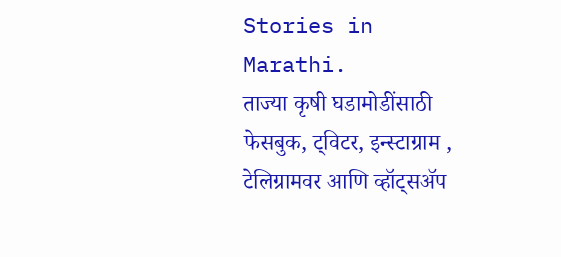Stories in Marathi.
ताज्या कृषी घडामोडींसाठी फेसबुक, ट्विटर, इन्स्टाग्राम , टेलिग्रामवर आणि व्हॉट्सॲप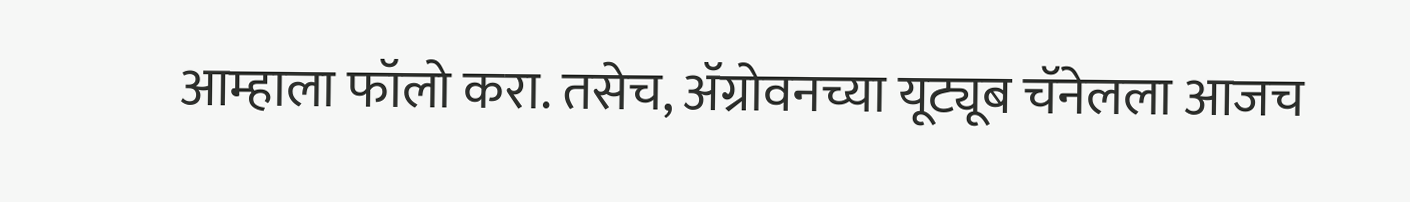आम्हाला फॉलो करा. तसेच, ॲग्रोवनच्या यूट्यूब चॅनेलला आजच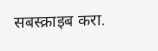सबस्क्राइब करा.